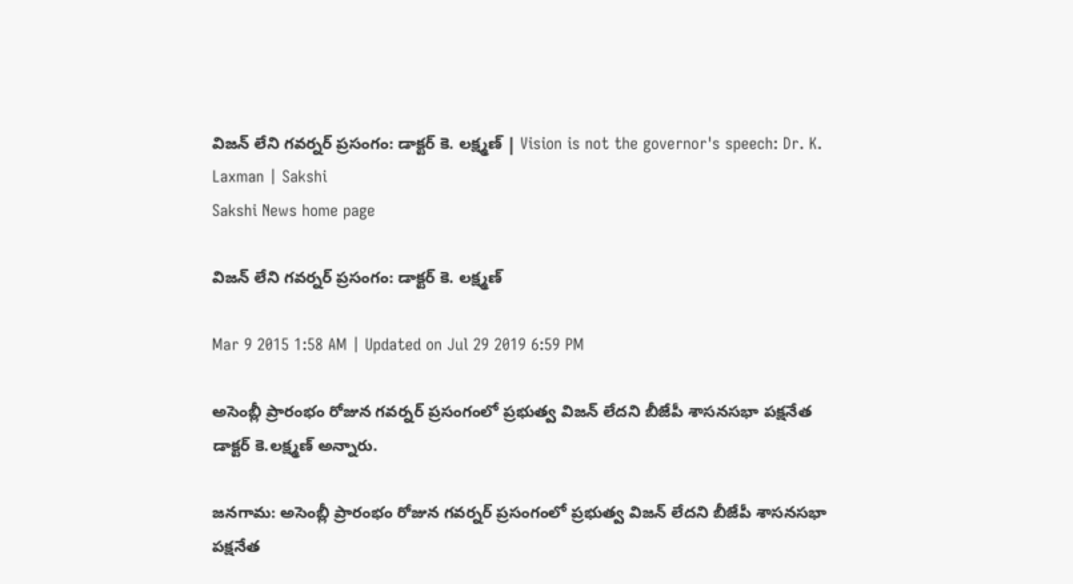విజన్ లేని గవర్నర్ ప్రసంగం: డాక్టర్ కె. లక్ష్మణ్ | Vision is not the governor's speech: Dr. K. Laxman | Sakshi
Sakshi News home page

విజన్ లేని గవర్నర్ ప్రసంగం: డాక్టర్ కె. లక్ష్మణ్

Mar 9 2015 1:58 AM | Updated on Jul 29 2019 6:59 PM

అసెంబ్లీ ప్రారంభం రోజున గవర్నర్ ప్రసంగంలో ప్రభుత్వ విజన్ లేదని బీజేపీ శాసనసభా పక్షనేత డాక్టర్ కె.లక్ష్మణ్ అన్నారు.

జనగామ: అసెంబ్లీ ప్రారంభం రోజున గవర్నర్ ప్రసంగంలో ప్రభుత్వ విజన్ లేదని బీజేపీ శాసనసభా పక్షనేత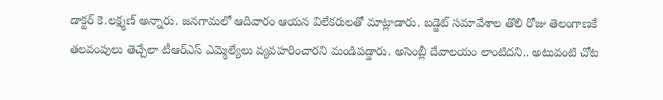డాక్టర్ కె.లక్ష్మణ్ అన్నారు. జనగామలో ఆదివారం ఆయన విలేకరులతో మాట్లాడారు. బడ్జెట్ సమావేశాల తొలి రోజు తెలంగాణకే తలవంపులు తెచ్చేలా టీఆర్‌ఎస్ ఎమ్మెల్యేలు వ్యవహరించారని మండిపడ్డారు. అసెంబ్లీ దేవాలయం లాంటిదని.. అటువంటి చోట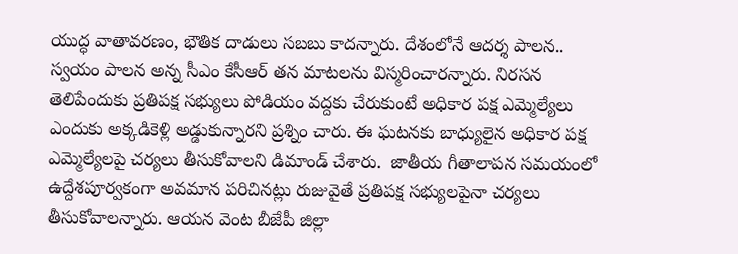యుద్ధ వాతావరణం, భౌతిక దాడులు సబబు కాదన్నారు. దేశంలోనే ఆదర్శ పాలన.. స్వయం పాలన అన్న సీఎం కేసీఆర్ తన మాటలను విస్మరించారన్నారు. నిరసన తెలిపేందుకు ప్రతిపక్ష సభ్యులు పోడియం వద్దకు చేరుకుంటే అధికార పక్ష ఎమ్మెల్యేలు ఎందుకు అక్కడికెళ్లి అడ్డుకున్నారని ప్రశ్నిం చారు. ఈ ఘటనకు బాధ్యులైన అధికార పక్ష ఎమ్మెల్యేలపై చర్యలు తీసుకోవాలని డిమాండ్ చేశారు.  జాతీయ గీతాలాపన సమయంలో ఉద్దేశపూర్వకంగా అవమాన పరిచినట్లు రుజువైతే ప్రతిపక్ష సభ్యులపైనా చర్యలు తీసుకోవాలన్నారు. ఆయన వెంట బీజేపీ జిల్లా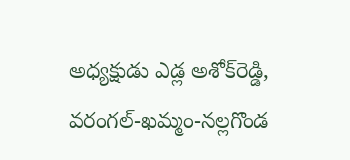అధ్యక్షుడు ఎడ్ల అశోక్‌రెడ్డి, వరంగల్-ఖమ్మం-నల్లగొండ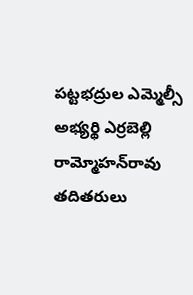పట్టభద్రుల ఎమ్మెల్సీ అభ్యర్థి ఎర్రబెల్లి రామ్మోహన్‌రావు తదితరులు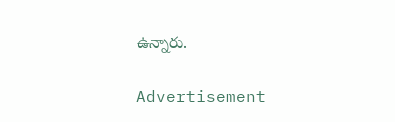ఉన్నారు.

Advertisement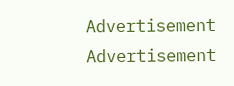Advertisement
Advertisement